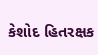કેશોદ હિતરક્ષક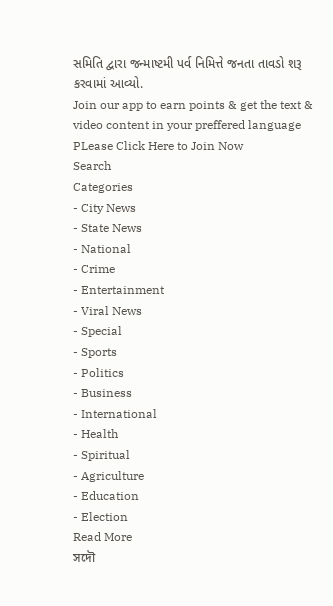સમિતિ દ્વારા જન્માષ્ટમી પર્વ નિમિત્તે જનતા તાવડો શરૂ કરવામાં આવ્યો.
Join our app to earn points & get the text & video content in your preffered language
PLease Click Here to Join Now
Search
Categories
- City News
- State News
- National
- Crime
- Entertainment
- Viral News
- Special
- Sports
- Politics
- Business
- International
- Health
- Spiritual
- Agriculture
- Education
- Election
Read More
সদৌ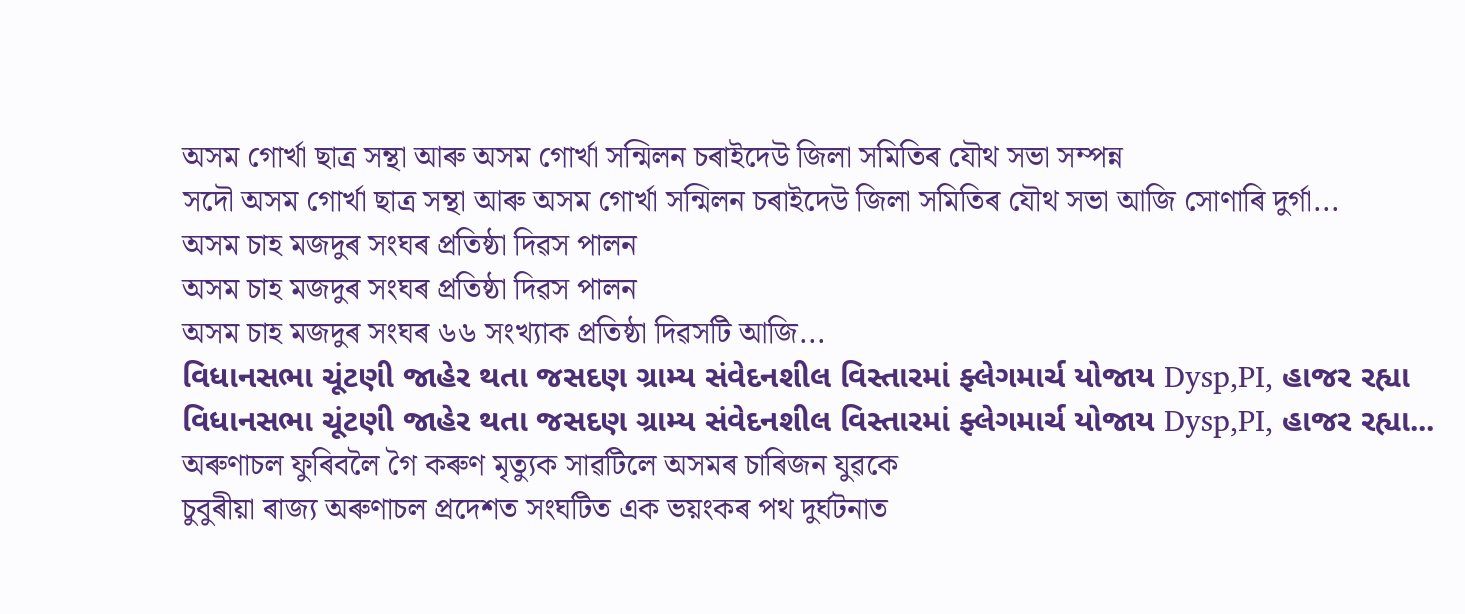অসম গোৰ্খা ছাত্ৰ সন্থা আৰু অসম গোৰ্খা সন্মিলন চৰাইদেউ জিলা সমিতিৰ যৌথ সভা সম্পন্ন
সদৌ অসম গোৰ্খা ছাত্ৰ সন্থা আৰু অসম গোৰ্খা সন্মিলন চৰাইদেউ জিলা সমিতিৰ যৌথ সভা আজি সোণাৰি দুৰ্গা...
অসম চাহ মজদুৰ সংঘৰ প্ৰতিষ্ঠা দিৱস পালন
অসম চাহ মজদুৰ সংঘৰ প্ৰতিষ্ঠা দিৱস পালন
অসম চাহ মজদুৰ সংঘৰ ৬৬ সংখ্যাক প্ৰতিষ্ঠা দিৱসটি আজি...
વિધાનસભા ચૂંટણી જાહેર થતા જસદણ ગ્રામ્ય સંવેદનશીલ વિસ્તારમાં ફ્લેગમાર્ચ યોજાય Dysp,PI, હાજર રહ્યા
વિધાનસભા ચૂંટણી જાહેર થતા જસદણ ગ્રામ્ય સંવેદનશીલ વિસ્તારમાં ફ્લેગમાર્ચ યોજાય Dysp,PI, હાજર રહ્યા...
অৰুণাচল ফুৰিবলৈ গৈ কৰুণ মৃত্যুক সাৱটিলে অসমৰ চাৰিজন যুৱকে
চুবুৰীয়া ৰাজ্য অৰুণাচল প্ৰদেশত সংঘটিত এক ভয়ংকৰ পথ দুৰ্ঘটনাত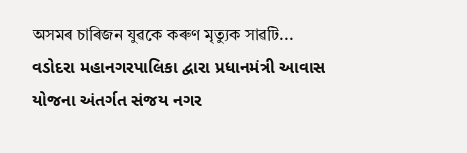অসমৰ চাৰিজন যুৱকে কৰুণ মৃত্যুক সাৱটি...
વડોદરા મહાનગરપાલિકા દ્વારા પ્રધાનમંત્રી આવાસ યોજના અંતર્ગત સંજય નગર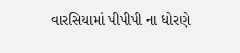વારસિયામાં પીપીપી ના ધોરણે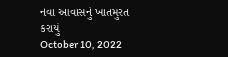નવા આવાસનું ખાતમુરત કરાયું
October 10, 2022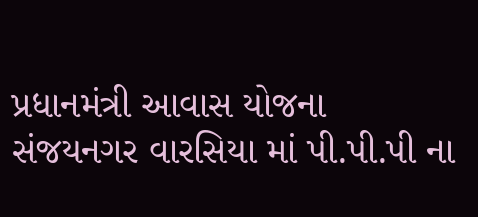પ્રધાનમંત્રી આવાસ યોજના સંજયનગર વારસિયા માં પી.પી.પી ના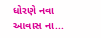ધોરણે નવા આવાસ ના...